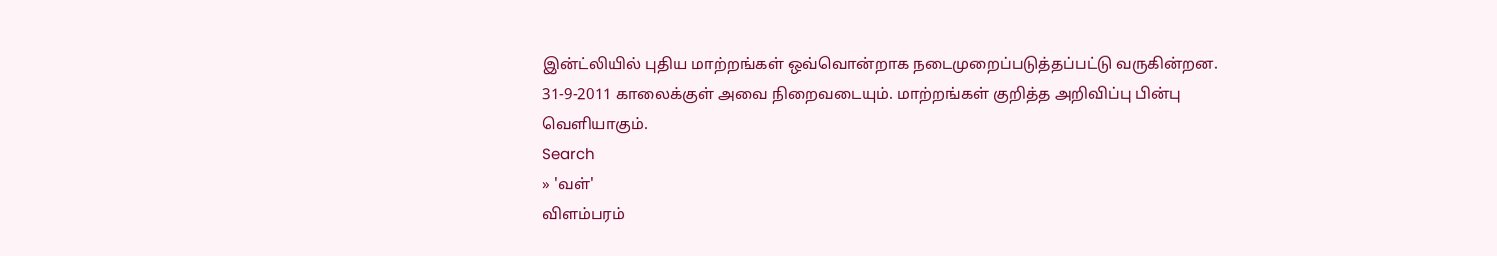இன்ட்லியில் புதிய மாற்றங்கள் ஒவ்வொன்றாக நடைமுறைப்படுத்தப்பட்டு வருகின்றன. 31-9-2011 காலைக்குள் அவை நிறைவடையும். மாற்றங்கள் குறித்த அறிவிப்பு பின்பு வெளியாகும்.
Search
» 'வள்'
விளம்பரம்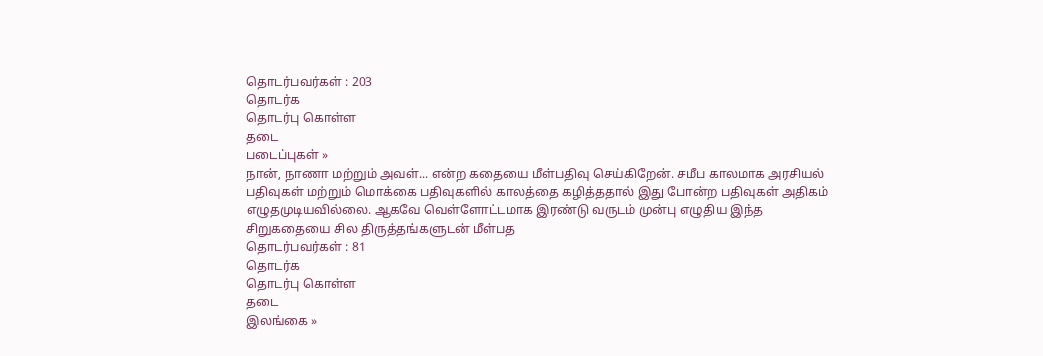தொடர்பவர்கள் : 203
தொடர்க
தொடர்பு கொள்ள
தடை
படைப்புகள் »
நான், நாணா மற்றும் அவள்... என்ற கதையை மீள்பதிவு செய்கிறேன். சமீப காலமாக அரசியல் பதிவுகள் மற்றும் மொக்கை பதிவுகளில் காலத்தை கழித்ததால் இது போன்ற பதிவுகள் அதிகம் எழுதமுடியவில்லை. ஆகவே வெள்ளோட்டமாக இரண்டு வருடம் முன்பு எழுதிய இந்த சிறுகதையை சில திருத்தங்களுடன் மீள்பத
தொடர்பவர்கள் : 81
தொடர்க
தொடர்பு கொள்ள
தடை
இலங்கை »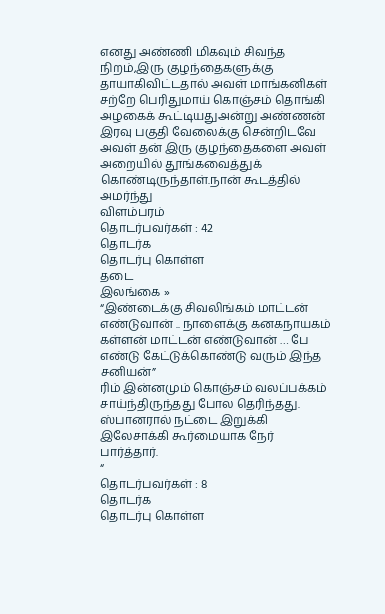எனது அண்ணி மிகவும் சிவந்த நிறம்,இரு குழந்தைகளுக்கு தாயாகிவிட்டதால் அவள் மாங்கனிகள் சற்றே பெரிதுமாய் கொஞ்சம் தொங்கி அழகைக் கூட்டியதுஅன்று அண்ணன் இரவு பகுதி வேலைக்கு சென்றிடவே அவள் தன் இரு குழந்தைகளை அவள் அறையில் தூங்கவைத்துக் கொண்டிருந்தாள்.நான் கூடத்தில் அமர்ந்து
விளம்பரம்
தொடர்பவர்கள் : 42
தொடர்க
தொடர்பு கொள்ள
தடை
இலங்கை »
“இண்டைக்கு சிவலிங்கம் மாட்டன் எண்டுவான் .. நாளைக்கு கனகநாயகம் கள்ளன் மாட்டன் எண்டுவான் … பே எண்டு கேட்டுக்கொண்டு வரும் இந்த சனியன்”
ரிம் இன்னமும் கொஞ்சம் வலப்பக்கம் சாய்ந்திருந்தது போல தெரிந்தது. ஸ்பானரால் நட்டை இறுக்கி இலேசாக்கி கூர்மையாக நேர் பார்த்தார்.
“
தொடர்பவர்கள் : 8
தொடர்க
தொடர்பு கொள்ள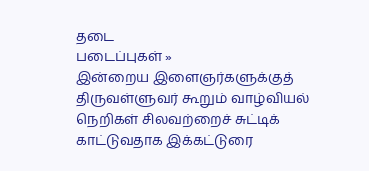தடை
படைப்புகள் »
இன்றைய இளைஞர்களுக்குத் திருவள்ளுவர் கூறும் வாழ்வியல் நெறிகள் சிலவற்றைச் சுட்டிக் காட்டுவதாக இக்கட்டுரை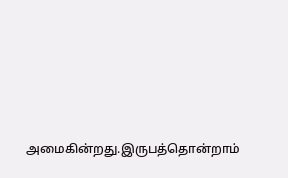அமைகின்றது.இருபத்தொன்றாம்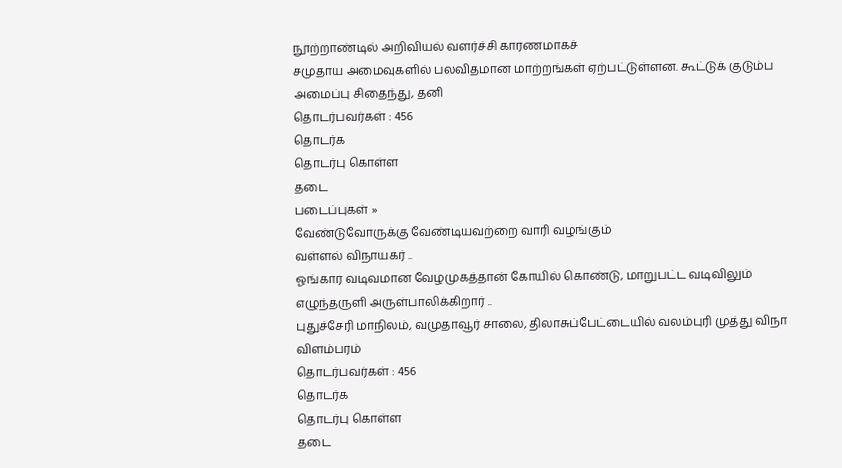நூற்றாண்டில் அறிவியல் வளர்ச்சி காரணமாகச்
சமுதாய அமைவுகளில் பலவிதமான மாற்றங்கள் ஏற்பட்டுள்ளன. கூட்டுக் குடும்ப அமைப்பு சிதைந்து, தனி
தொடர்பவர்கள் : 456
தொடர்க
தொடர்பு கொள்ள
தடை
படைப்புகள் »
வேண்டுவோருக்கு வேண்டியவற்றை வாரி வழங்கும்
வள்ளல் விநாயகர் ..
ஓங்கார வடிவமான வேழமுகத்தான் கோயில் கொண்டு, மாறுபட்ட வடிவிலும் எழுந்தருளி அருள்பாலிக்கிறார் ..
புதுச்சேரி மாநிலம், வமுதாவூர் சாலை, திலாசுப்பேட்டையில் வலம்புரி முத்து விநா
விளம்பரம்
தொடர்பவர்கள் : 456
தொடர்க
தொடர்பு கொள்ள
தடை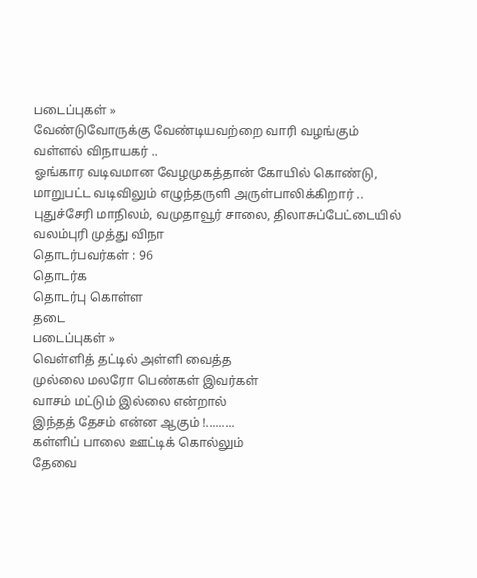படைப்புகள் »
வேண்டுவோருக்கு வேண்டியவற்றை வாரி வழங்கும்
வள்ளல் விநாயகர் ..
ஓங்கார வடிவமான வேழமுகத்தான் கோயில் கொண்டு, மாறுபட்ட வடிவிலும் எழுந்தருளி அருள்பாலிக்கிறார் ..
புதுச்சேரி மாநிலம், வமுதாவூர் சாலை, திலாசுப்பேட்டையில் வலம்புரி முத்து விநா
தொடர்பவர்கள் : 96
தொடர்க
தொடர்பு கொள்ள
தடை
படைப்புகள் »
வெள்ளித் தட்டில் அள்ளி வைத்த
முல்லை மலரோ பெண்கள் இவர்கள்
வாசம் மட்டும் இல்லை என்றால்
இந்தத் தேசம் என்ன ஆகும் !.........
கள்ளிப் பாலை ஊட்டிக் கொல்லும்
தேவை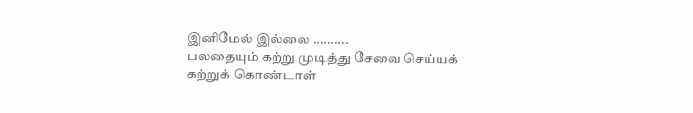இனிமேல் இல்லை ..........
பலதையும் கற்று முடித்து சேவை செய்யக்
கற்றுக் கொண்டாள்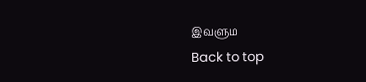இவளும
Back to top